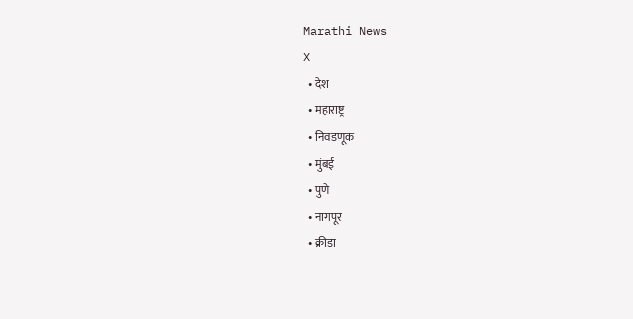Marathi News
X
  • देश
  • महाराष्ट्र
  • निवडणूक
  • मुंबई
  • पुणे
  • नागपूर
  • क्रीडा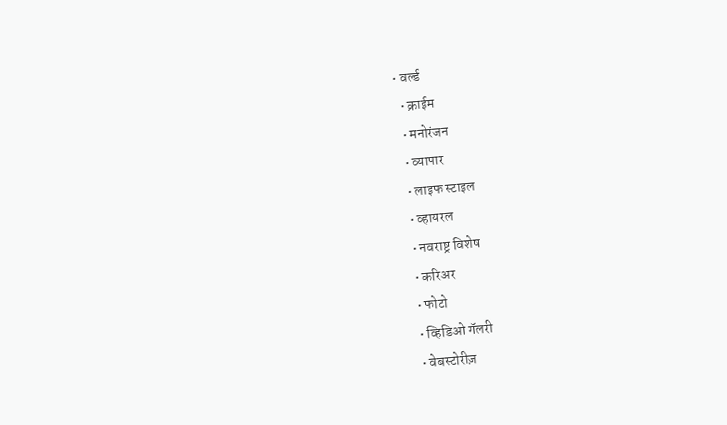• वर्ल्ड
  • क्राईम
  • मनोरंजन
  • व्यापार
  • लाइफ स्टाइल
  • व्हायरल
  • नवराष्ट्र विशेष
  • करिअर
  • फोटो
  • व्हिडिओ गॅलरी
  • वेबस्टोरीज़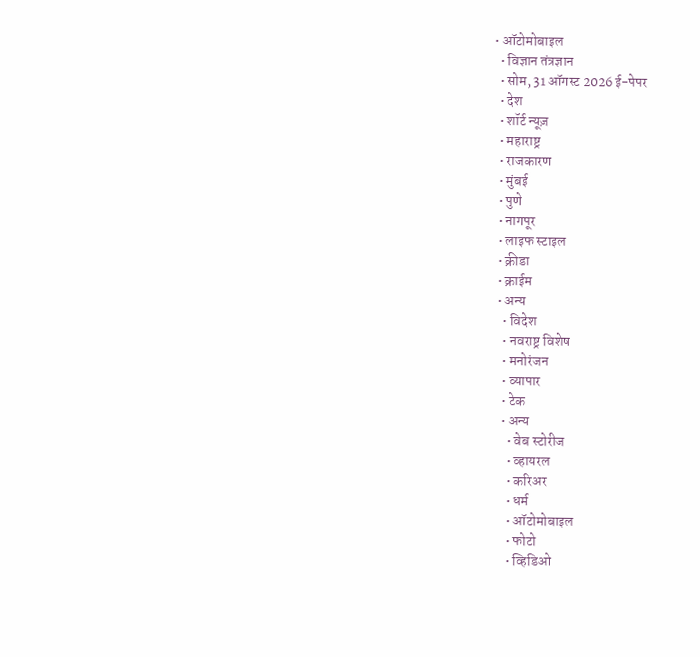• ऑटोमोबाइल
  • विज्ञान तंत्रज्ञान
  • सोम, 31 ऑगस्ट 2026 ई-पेपर
  • देश
  • शॉर्ट न्यूज़
  • महाराष्ट्र
  • राजकारण
  • मुंबई
  • पुणे
  • नागपूर
  • लाइफ स्टाइल
  • क्रीडा
  • क्राईम
  • अन्य
    • विदेश
    • नवराष्ट्र विशेष
    • मनोरंजन
    • व्यापार
    • टेक
    • अन्य
      • वेब स्टोरीज
      • व्हायरल
      • करिअर
      • धर्म
      • ऑटोमोबाइल
      • फोटो
      • व्हिडिओ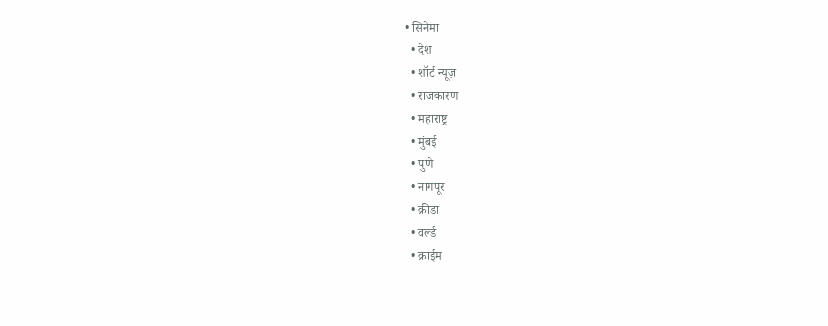• सिनेमा
  • देश
  • शॉर्ट न्यूज़
  • राजकारण
  • महाराष्ट्र
  • मुंबई
  • पुणे
  • नागपूर
  • क्रीडा
  • वर्ल्ड
  • क्राईम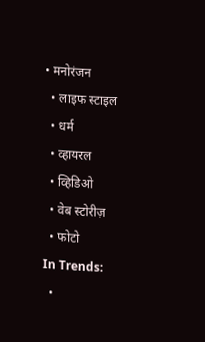• मनोरंजन
  • लाइफ स्टाइल
  • धर्म
  • व्हायरल
  • व्हिडिओ
  • वेब स्टोरीज़
  • फोटो
In Trends:
  •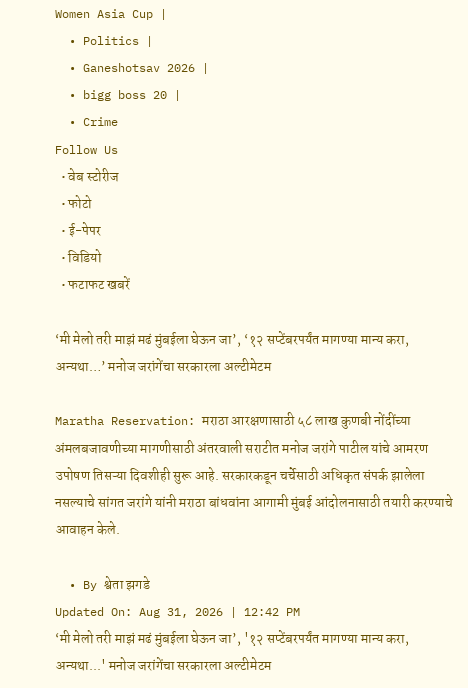Women Asia Cup |
  • Politics |
  • Ganeshotsav 2026 |
  • bigg boss 20 |
  • Crime
Follow Us
  • वेब स्टोरीज
  • फोटो
  • ई-पेपर
  • विडियो
  • फटाफट खबरें

‘मी मेलो तरी माझं मढं मुंबईला घेऊन जा’, ‘१२ सप्टेंबरपर्यंत मागण्या मान्य करा, अन्यथा…’ मनोज जरांगेंचा सरकारला अल्टीमेटम

Maratha Reservation: मराठा आरक्षणासाठी ५८ लाख कुणबी नोंदींच्या अंमलबजावणीच्या मागणीसाठी अंतरवाली सराटीत मनोज जरांगे पाटील यांचे आमरण उपोषण तिसऱ्या दिवशीही सुरू आहे. सरकारकडून चर्चेसाठी अधिकृत संपर्क झालेला नसल्याचे सांगत जरांगे यांनी मराठा बांधवांना आगामी मुंबई आंदोलनासाठी तयारी करण्याचे आवाहन केले.

  • By श्वेता झगडे
Updated On: Aug 31, 2026 | 12:42 PM
‘मी मेलो तरी माझं मढं मुंबईला घेऊन जा’, '१२ सप्टेंबरपर्यंत मागण्या मान्य करा, अन्यथा...' मनोज जरांगेंचा सरकारला अल्टीमेटम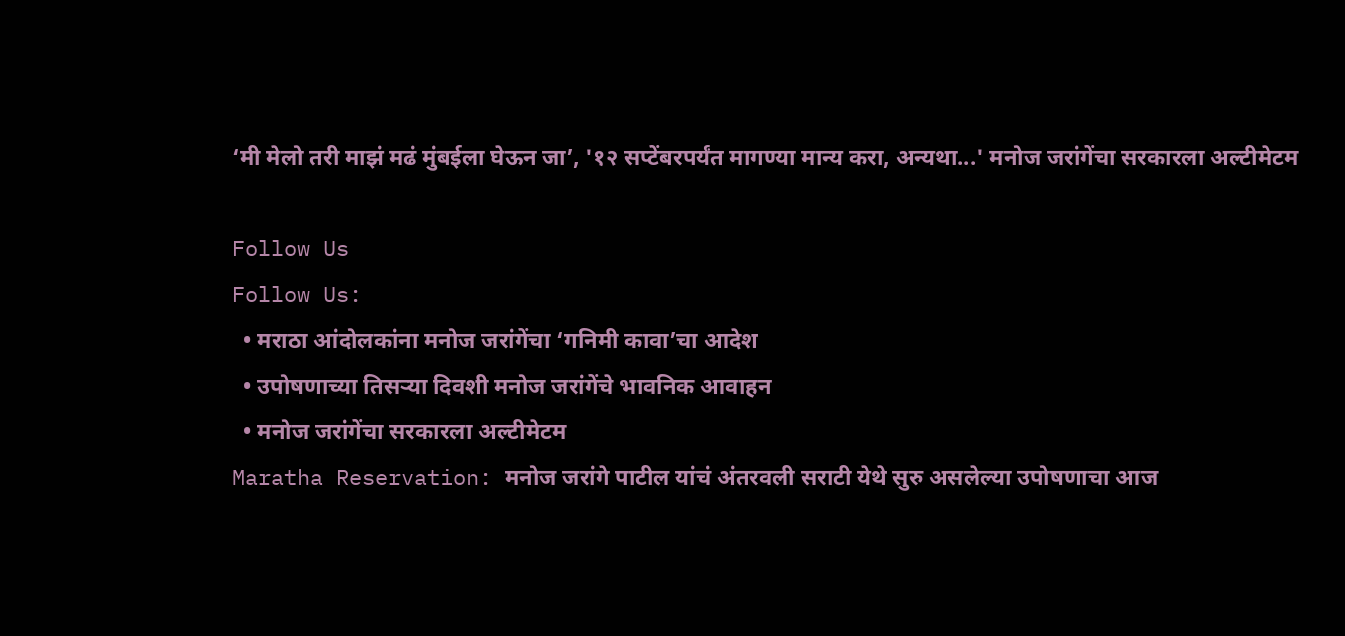‘मी मेलो तरी माझं मढं मुंबईला घेऊन जा’, '१२ सप्टेंबरपर्यंत मागण्या मान्य करा, अन्यथा...' मनोज जरांगेंचा सरकारला अल्टीमेटम

Follow Us
Follow Us:
  • मराठा आंदोलकांना मनोज जरांगेंचा ‘गनिमी कावा’चा आदेश
  • उपोषणाच्या तिसऱ्या दिवशी मनोज जरांगेंचे भावनिक आवाहन
  • मनोज जरांगेंचा सरकारला अल्टीमेटम
Maratha Reservation: मनोज जरांगे पाटील यांचं अंतरवली सराटी येथे सुरु असलेल्या उपोषणाचा आज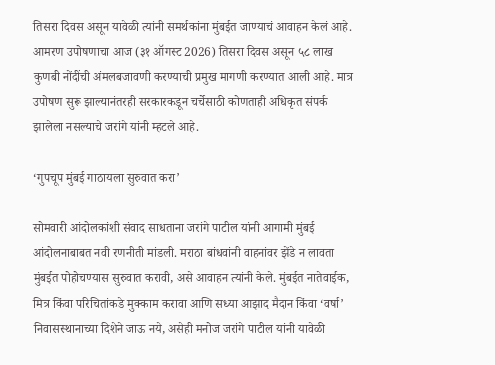तिसरा दिवस असून यावेळी त्यांनी समर्थकांना मुंबईत जाण्याचं आवाहन केलं आहे. आमरण उपोषणाचा आज (३१ ऑगस्ट 2026) तिसरा दिवस असून ५८ लाख कुणबी नोंदींची अंमलबजावणी करण्याची प्रमुख मागणी करण्यात आली आहे. मात्र उपोषण सुरू झाल्यानंतरही सरकारकडून चर्चेसाठी कोणताही अधिकृत संपर्क झालेला नसल्याचे जरांगे यांनी म्हटले आहे.

‘गुपचूप मुंबई गाठायला सुरुवात करा’

सोमवारी आंदोलकांशी संवाद साधताना जरांगे पाटील यांनी आगामी मुंबई आंदोलनाबाबत नवी रणनीती मांडली. मराठा बांधवांनी वाहनांवर झेंडे न लावता मुंबईत पोहोचण्यास सुरुवात करावी, असे आवाहन त्यांनी केले. मुंबईत नातेवाईक, मित्र किंवा परिचितांकडे मुक्काम करावा आणि सध्या आझाद मैदान किंवा ‘वर्षा’ निवासस्थानाच्या दिशेने जाऊ नये, असेही मनोज जरांगे पाटील यांनी यावेळी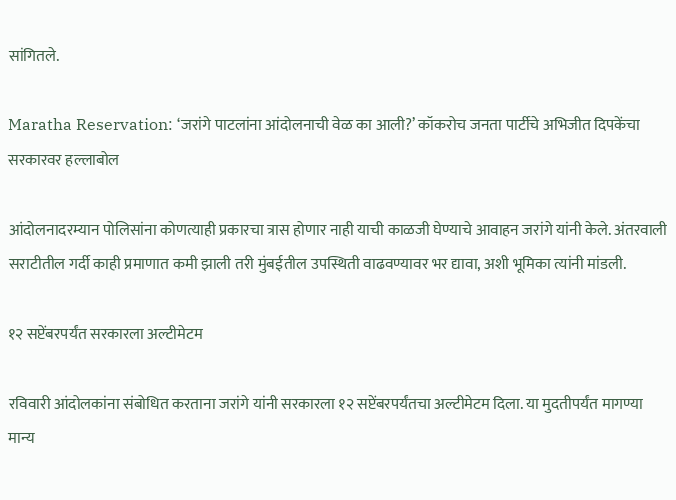सांगितले.

Maratha Reservation: ‘जरांगे पाटलांना आंदोलनाची वेळ का आली?’ कॉकरोच जनता पार्टीचे अभिजीत दिपकेंचा सरकारवर हल्लाबोल

आंदोलनादरम्यान पोलिसांना कोणत्याही प्रकारचा त्रास होणार नाही याची काळजी घेण्याचे आवाहन जरांगे यांनी केले. अंतरवाली सराटीतील गर्दी काही प्रमाणात कमी झाली तरी मुंबईतील उपस्थिती वाढवण्यावर भर द्यावा, अशी भूमिका त्यांनी मांडली.

१२ सप्टेंबरपर्यंत सरकारला अल्टीमेटम

रविवारी आंदोलकांना संबोधित करताना जरांगे यांनी सरकारला १२ सप्टेंबरपर्यंतचा अल्टीमेटम दिला. या मुदतीपर्यंत मागण्या मान्य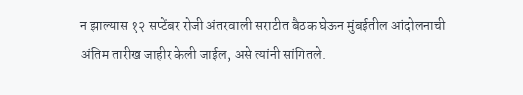न झाल्यास १२ सप्टेंबर रोजी अंतरवाली सराटीत बैठक घेऊन मुंबईतील आंदोलनाची अंतिम तारीख जाहीर केली जाईल, असे त्यांनी सांगितले.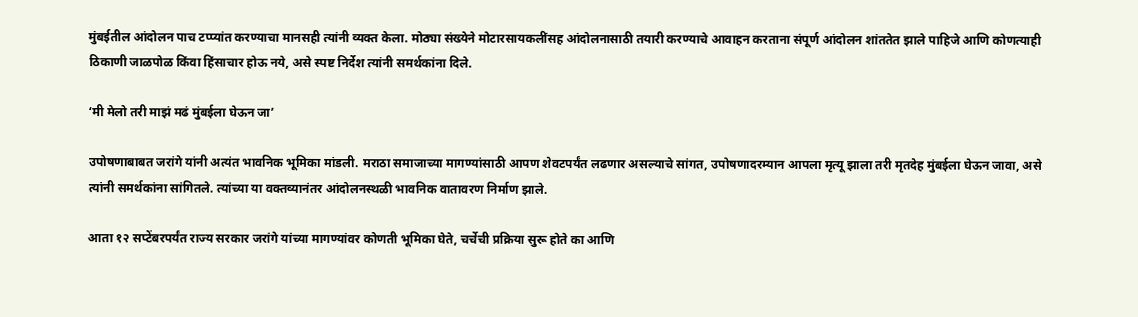मुंबईतील आंदोलन पाच टप्प्यांत करण्याचा मानसही त्यांनी व्यक्त केला. मोठ्या संख्येने मोटारसायकलींसह आंदोलनासाठी तयारी करण्याचे आवाहन करताना संपूर्ण आंदोलन शांततेत झाले पाहिजे आणि कोणत्याही ठिकाणी जाळपोळ किंवा हिंसाचार होऊ नये, असे स्पष्ट निर्देश त्यांनी समर्थकांना दिले.

‘मी मेलो तरी माझं मढं मुंबईला घेऊन जा’

उपोषणाबाबत जरांगे यांनी अत्यंत भावनिक भूमिका मांडली. मराठा समाजाच्या मागण्यांसाठी आपण शेवटपर्यंत लढणार असल्याचे सांगत, उपोषणादरम्यान आपला मृत्यू झाला तरी मृतदेह मुंबईला घेऊन जावा, असे त्यांनी समर्थकांना सांगितले. त्यांच्या या वक्तव्यानंतर आंदोलनस्थळी भावनिक वातावरण निर्माण झाले.

आता १२ सप्टेंबरपर्यंत राज्य सरकार जरांगे यांच्या मागण्यांवर कोणती भूमिका घेते, चर्चेची प्रक्रिया सुरू होते का आणि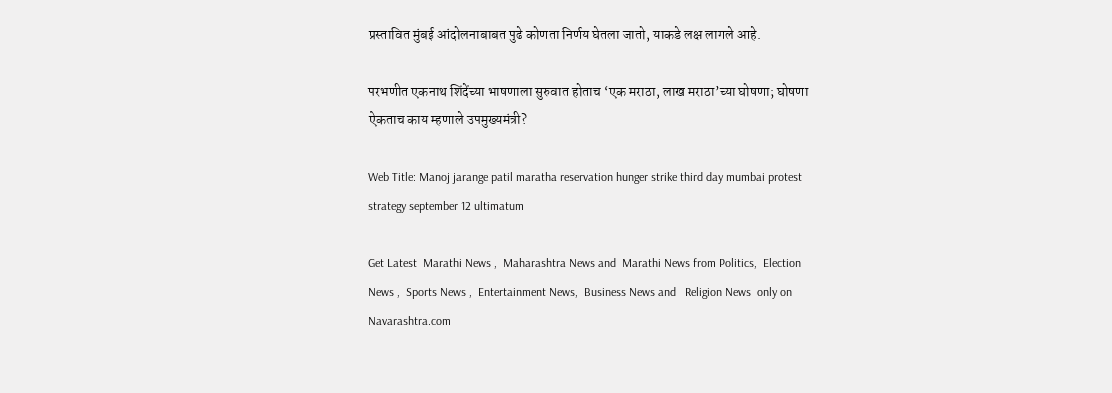प्रस्तावित मुंबई आंदोलनाबाबत पुढे कोणता निर्णय घेतला जातो, याकडे लक्ष लागले आहे.

परभणीत एकनाथ शिंदेंच्या भाषणाला सुरुवात होताच ‘एक मराठा, लाख मराठा’च्या घोषणा; घोषणा ऐकताच काय म्हणाले उपमुख्यमंत्री?

Web Title: Manoj jarange patil maratha reservation hunger strike third day mumbai protest strategy september 12 ultimatum

Get Latest  Marathi News ,  Maharashtra News and  Marathi News from Politics,  Election News ,  Sports News ,  Entertainment News,  Business News and   Religion News  only on Navarashtra.com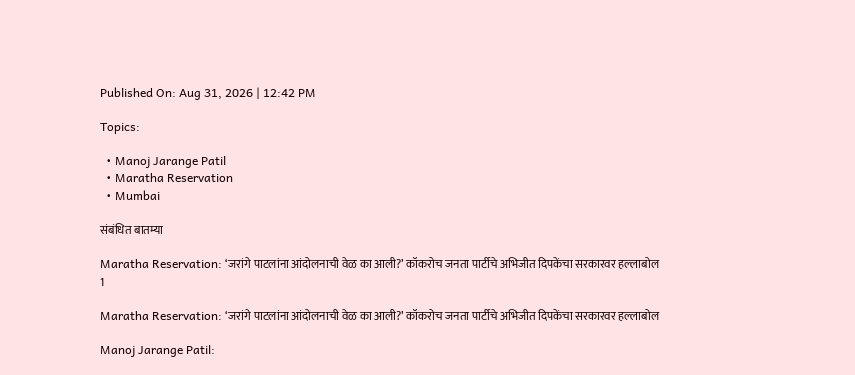Published On: Aug 31, 2026 | 12:42 PM

Topics:

  • Manoj Jarange Patil
  • Maratha Reservation
  • Mumbai

संबंधित बातम्या

Maratha Reservation: ‘जरांगे पाटलांना आंदोलनाची वेळ का आली?’ कॉकरोच जनता पार्टीचे अभिजीत दिपकेंचा सरकारवर हल्लाबोल
1

Maratha Reservation: ‘जरांगे पाटलांना आंदोलनाची वेळ का आली?’ कॉकरोच जनता पार्टीचे अभिजीत दिपकेंचा सरकारवर हल्लाबोल

Manoj Jarange Patil: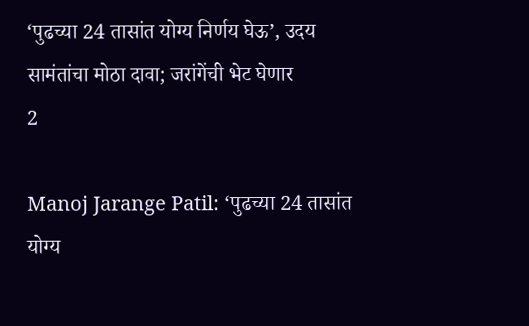‘पुढच्या 24 तासांत योग्य निर्णय घेऊ’, उदय सामंतांचा मोठा दावा; जरांगेंची भेट घेणार
2

Manoj Jarange Patil: ‘पुढच्या 24 तासांत योग्य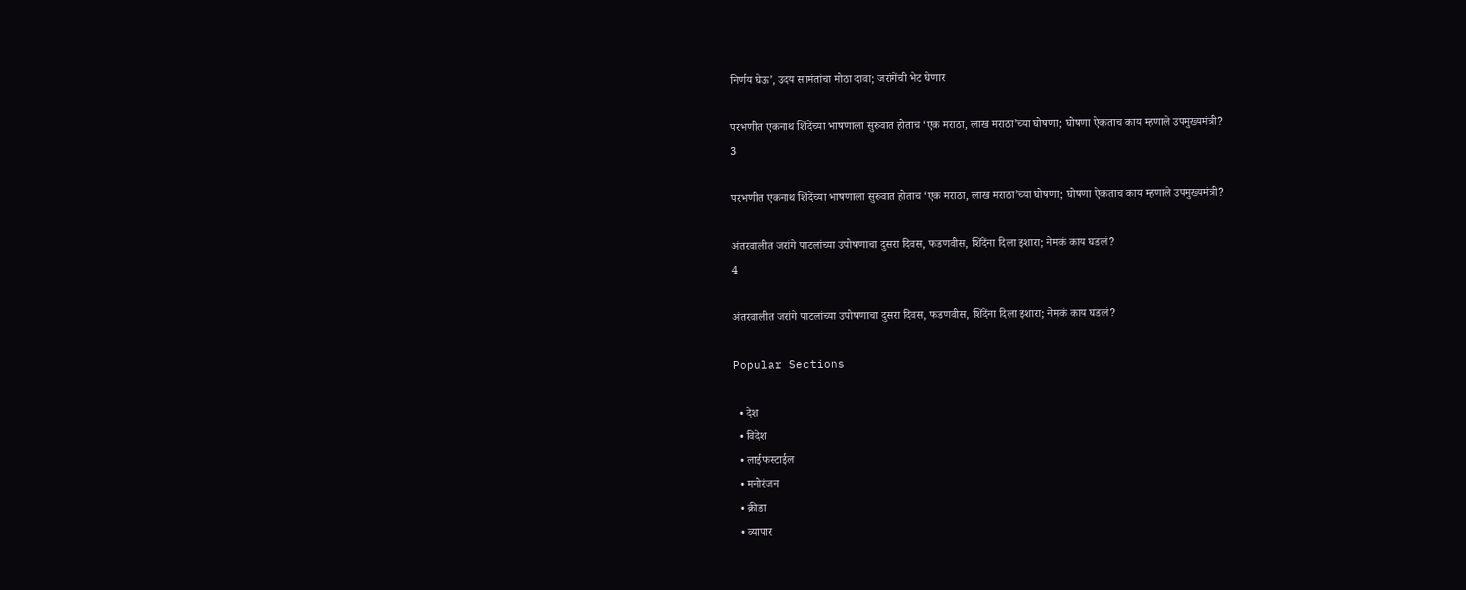निर्णय घेऊ’, उदय सामंतांचा मोठा दावा; जरांगेंची भेट घेणार

परभणीत एकनाथ शिंदेंच्या भाषणाला सुरुवात होताच ‘एक मराठा, लाख मराठा’च्या घोषणा; घोषणा ऐकताच काय म्हणाले उपमुख्यमंत्री?
3

परभणीत एकनाथ शिंदेंच्या भाषणाला सुरुवात होताच ‘एक मराठा, लाख मराठा’च्या घोषणा; घोषणा ऐकताच काय म्हणाले उपमुख्यमंत्री?

अंतरवालीत जरांगे पाटलांच्या उपोषणाचा दुसरा दिवस, फडणवीस, शिंदेंना दिला इशारा; नेमकं काय घडलं?
4

अंतरवालीत जरांगे पाटलांच्या उपोषणाचा दुसरा दिवस, फडणवीस, शिंदेंना दिला इशारा; नेमकं काय घडलं?

Popular Sections

  • देश
  • विदेश
  • लाईफस्टाईल
  • मनोरंजन
  • क्रीडा
  • व्यापार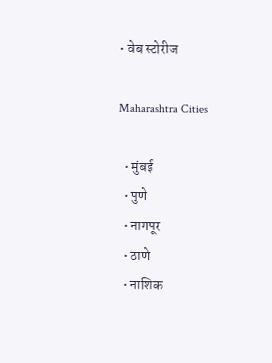• वेब स्टोरीज

Maharashtra Cities

  • मुंबई
  • पुणे
  • नागपूर
  • ठाणे
  • नाशिक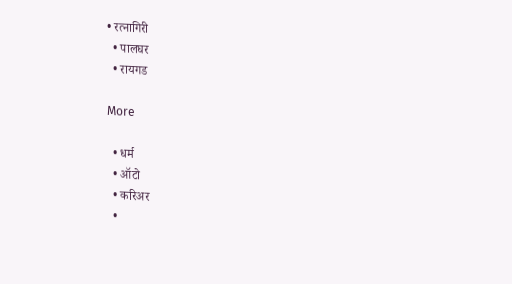• रत्नागिरी
  • पालघर
  • रायगड

More

  • धर्म
  • ऑटो
  • करिअर
  •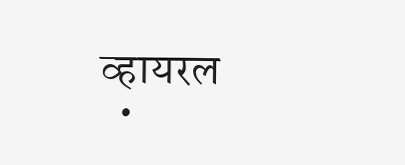व्हायरल
  •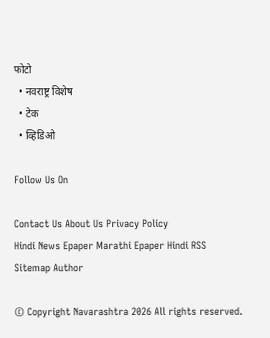फोटो
  • नवराष्ट्र विशेष
  • टेक
  • व्हिडिओ

Follow Us On

Contact Us About Us Privacy Policy
Hindi News Epaper Marathi Epaper Hindi RSS Sitemap Author

© Copyright Navarashtra 2026 All rights reserved.